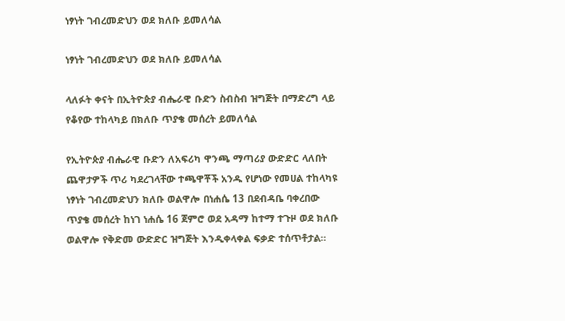ነፃነት ገብረመድህን ወደ ክለቡ ይመለሳል

ነፃነት ገብረመድህን ወደ ክለቡ ይመለሳል

ላለፉት ቀናት በኢትዮጵያ ብሔራዊ ቡድን ስብስብ ዝግጅት በማድረግ ላይ የቆየው ተከላካይ በክለቡ ጥያቄ መሰረት ይመለሳል

የኢትዮጵያ ብሔራዊ ቡድን ለአፍሪካ ዋንጫ ማጣሪያ ውድድር ላለበት ጨዋታዎች ጥሪ ካደረገላቸው ተጫዋቾች አንዱ የሆነው የመሀል ተከላካዩ ነፃነት ገብረመድህን ክለቡ ወልዋሎ በነሐሴ 13 በደብዳቤ ባቀረበው ጥያቄ መሰረት ከነገ ነሐሴ 16 ጀምሮ ወደ አዳማ ከተማ ተጉዞ ወደ ክለቡ ወልዋሎ የቅድመ ውድድር ዝግጅት እንዲቀላቀል ፍቃድ ተሰጥቶታል።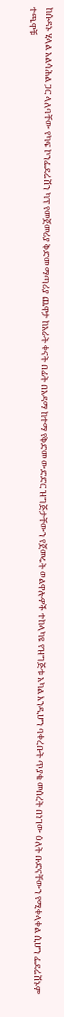ከሱዳኑ ሂላል አልሳሕል ጋር ላለባቸው የካፍ ኮንፌደሬሽን ካፕ የመጀመሪያ ቅድመ ማጣሪያ ጨዋታ ከአራት ቀናት በፊት በአዳማ ከተማ የቅድመ ውድድር ዝግጅታቸውን የጀመሩት ወልዋሎዎች ተከላካዩ የዝግጅቱ አካል እንዲሆን ባቀረቡት ጥያቄ መሰረት በነገው ዕለት ቡድናቸውን የሚቀላቀል ሲሆን ፌደሬሽኑም ተጫዋቹ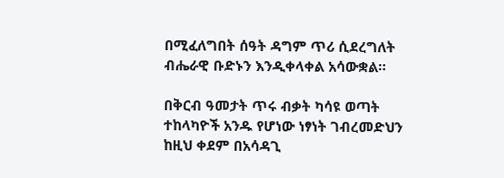በሚፈለግበት ሰዓት ዳግም ጥሪ ሲደረግለት ብሔራዊ ቡድኑን እንዲቀላቀል አሳውቋል።

በቅርብ ዓመታት ጥሩ ብቃት ካሳዩ ወጣት ተከላካዮች አንዱ የሆነው ነፃነት ገብረመድህን ከዚህ ቀደም በአሳዳጊ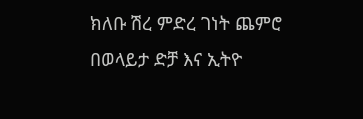ክለቡ ሽረ ምድረ ገነት ጨምሮ በወላይታ ድቻ እና ኢትዮ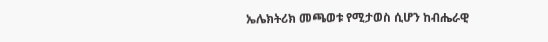ኤሌክትሪክ መጫወቱ የሚታወስ ሲሆን ከብሔራዊ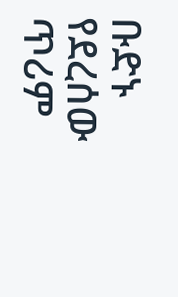ቡድኑ የደረሰው ጥሪም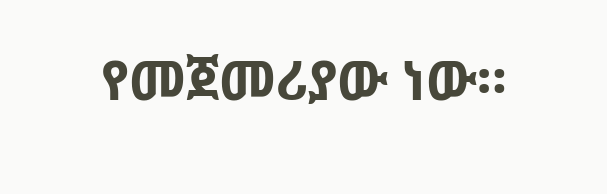የመጀመሪያው ነው።